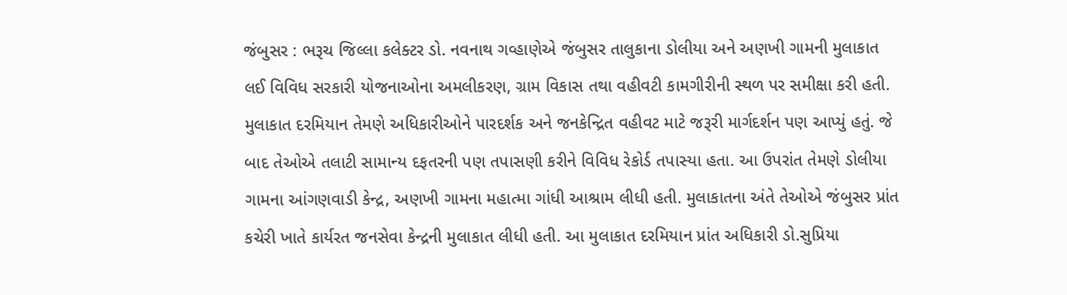જંબુસર : ભરૂચ જિલ્લા કલેક્ટર ડો. નવનાથ ગવ્હાણેએ જંબુસર તાલુકાના ડોલીયા અને અણખી ગામની મુલાકાત લઈ વિવિધ સરકારી યોજનાઓના અમલીકરણ, ગ્રામ વિકાસ તથા વહીવટી કામગીરીની સ્થળ પર સમીક્ષા કરી હતી. મુલાકાત દરમિયાન તેમણે અધિકારીઓને પારદર્શક અને જનકેન્દ્રિત વહીવટ માટે જરૂરી માર્ગદર્શન પણ આપ્યું હતું. જે બાદ તેઓએ તલાટી સામાન્ય દફતરની પણ તપાસણી કરીને વિવિધ રેકોર્ડ તપાસ્યા હતા. આ ઉપરાંત તેમણે ડોલીયા ગામના આંગણવાડી કેન્દ્ર, અણખી ગામના મહાત્મા ગાંધી આશ્રામ લીધી હતી. મુલાકાતના અંતે તેઓએ જંબુસર પ્રાંત કચેરી ખાતે કાર્યરત જનસેવા કેન્દ્રની મુલાકાત લીધી હતી. આ મુલાકાત દરમિયાન પ્રાંત અધિકારી ડો.સુપ્રિયા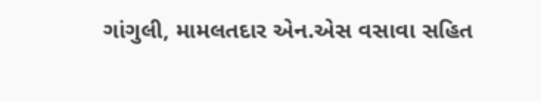ગાંગુલી, મામલતદાર એન.એસ વસાવા સહિત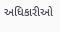અધિકારીઓ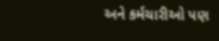અને કર્મચારીઓ પણ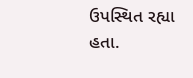ઉપસ્થિત રહ્યા હતા.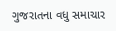ગુજરાતના વધુ સમાચાર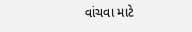વાંચવા માટે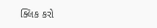ક્લિક કરો